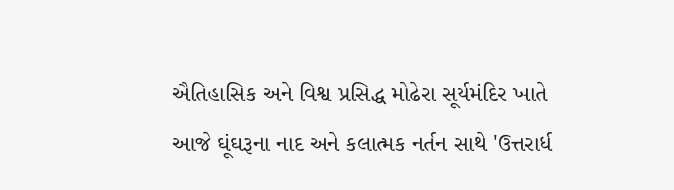ઐતિહાસિક અને વિશ્વ પ્રસિદ્ધ મોઢેરા સૂર્યમંદિર ખાતે આજે ઘૂંઘરૂના નાદ અને કલાત્મક નર્તન સાથે 'ઉત્તરાર્ધ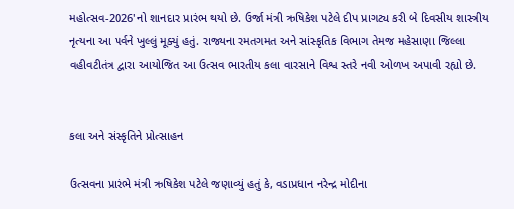મહોત્સવ-2026'નો શાનદાર પ્રારંભ થયો છે. ઉર્જા મંત્રી ઋષિકેશ પટેલે દીપ પ્રાગટ્ય કરી બે દિવસીય શાસ્ત્રીય નૃત્યના આ પર્વને ખુલ્લું મૂક્યું હતું. રાજ્યના રમતગમત અને સાંસ્કૃતિક વિભાગ તેમજ મહેસાણા જિલ્લા વહીવટીતંત્ર દ્વારા આયોજિત આ ઉત્સવ ભારતીય કલા વારસાને વિશ્વ સ્તરે નવી ઓળખ અપાવી રહ્યો છે.


કલા અને સંસ્કૃતિને પ્રોત્સાહન

ઉત્સવના પ્રારંભે મંત્રી ઋષિકેશ પટેલે જણાવ્યું હતું કે, વડાપ્રધાન નરેન્દ્ર મોદીના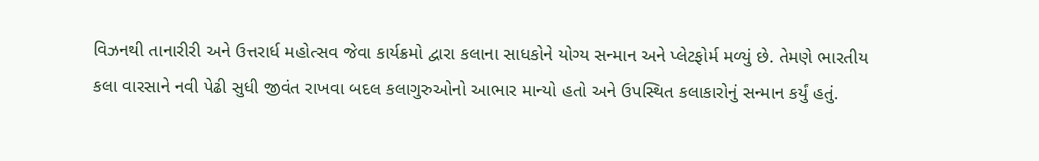વિઝનથી તાનારીરી અને ઉત્તરાર્ધ મહોત્સવ જેવા કાર્યક્રમો દ્વારા કલાના સાધકોને યોગ્ય સન્માન અને પ્લેટફોર્મ મળ્યું છે. તેમણે ભારતીય કલા વારસાને નવી પેઢી સુધી જીવંત રાખવા બદલ કલાગુરુઓનો આભાર માન્યો હતો અને ઉપસ્થિત કલાકારોનું સન્માન કર્યું હતું.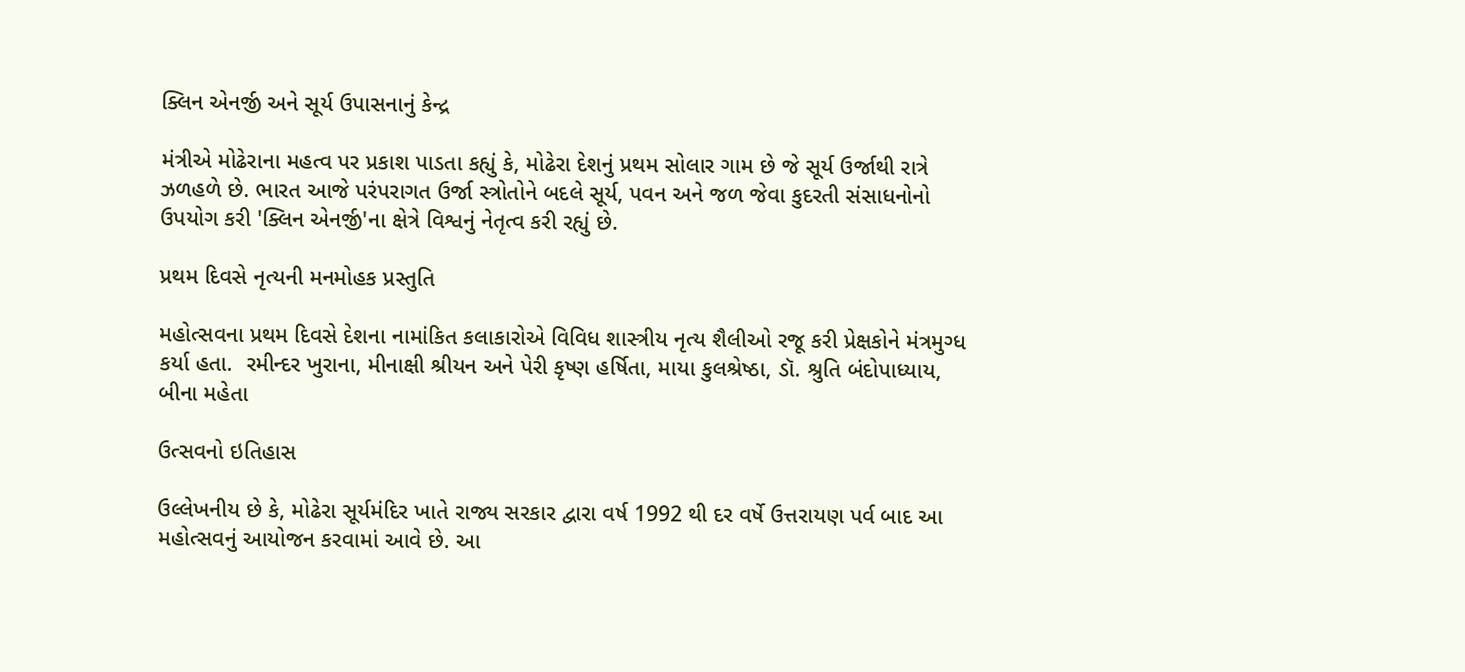ક્લિન એનર્જી અને સૂર્ય ઉપાસનાનું કેન્દ્ર

મંત્રીએ મોઢેરાના મહત્વ પર પ્રકાશ પાડતા કહ્યું કે, મોઢેરા દેશનું પ્રથમ સોલાર ગામ છે જે સૂર્ય ઉર્જાથી રાત્રે ઝળહળે છે. ભારત આજે પરંપરાગત ઉર્જા સ્ત્રોતોને બદલે સૂર્ય, પવન અને જળ જેવા કુદરતી સંસાધનોનો ઉપયોગ કરી 'ક્લિન એનર્જી'ના ક્ષેત્રે વિશ્વનું નેતૃત્વ કરી રહ્યું છે.

પ્રથમ દિવસે નૃત્યની મનમોહક પ્રસ્તુતિ

મહોત્સવના પ્રથમ દિવસે દેશના નામાંકિત કલાકારોએ વિવિધ શાસ્ત્રીય નૃત્ય શૈલીઓ રજૂ કરી પ્રેક્ષકોને મંત્રમુગ્ધ કર્યા હતા.  રમીન્દર ખુરાના, મીનાક્ષી શ્રીયન અને પેરી કૃષ્ણ હર્ષિતા, માયા કુલશ્રેષ્ઠા, ડૉ. શ્રુતિ બંદોપાધ્યાય, બીના મહેતા

ઉત્સવનો ઇતિહાસ

ઉલ્લેખનીય છે કે, મોઢેરા સૂર્યમંદિર ખાતે રાજ્ય સરકાર દ્વારા વર્ષ 1992 થી દર વર્ષે ઉત્તરાયણ પર્વ બાદ આ મહોત્સવનું આયોજન કરવામાં આવે છે. આ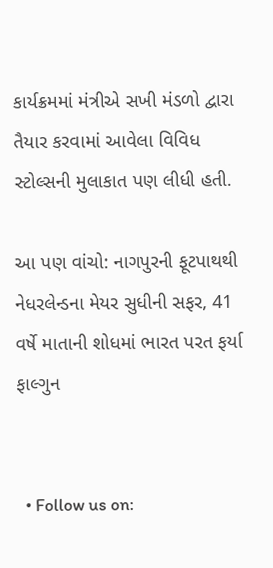કાર્યક્રમમાં મંત્રીએ સખી મંડળો દ્વારા તૈયાર કરવામાં આવેલા વિવિધ સ્ટોલ્સની મુલાકાત પણ લીધી હતી.

આ પણ વાંચો: નાગપુરની ફૂટપાથથી નેધરલેન્ડના મેયર સુધીની સફર, 41 વર્ષે માતાની શોધમાં ભારત પરત ફર્યા ફાલ્ગુન


  • Follow us on: